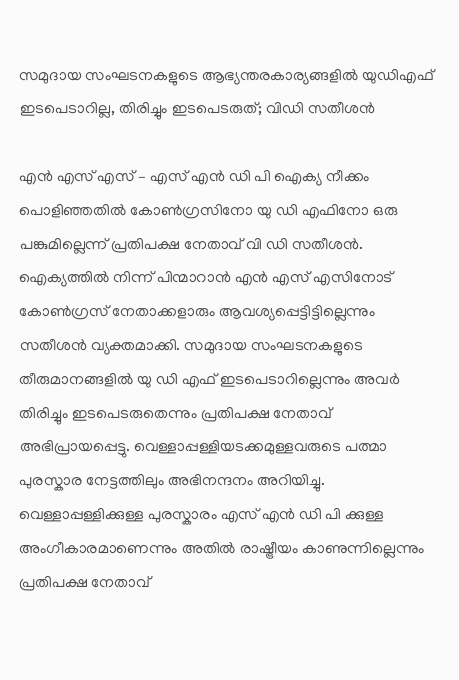സമുദായ സംഘടനകളുടെ ആഭ്യന്തരകാര്യങ്ങളിൽ യുഡിഎഫ് ഇടപെടാറില്ല, തിരിച്ചും ഇടപെടരുത്; വിഡി സതീശൻ

എൻ എസ് എസ് – എസ് എൻ ഡി പി ഐക്യ നീക്കം പൊളിഞ്ഞതിൽ കോൺഗ്രസിനോ യു ഡി എഫിനോ ഒരു പങ്കുമില്ലെന്ന് പ്രതിപക്ഷ നേതാവ് വി ഡി സതീശൻ. ഐക്യത്തിൽ നിന്ന് പിന്മാറാൻ എൻ എസ് എസിനോട് കോൺഗ്രസ് നേതാക്കളാരും ആവശ്യപ്പെട്ടിട്ടില്ലെന്നും സതീശൻ വ്യക്തമാക്കി. സമുദായ സംഘടനകളുടെ തീരുമാനങ്ങളിൽ യു ഡി എഫ് ഇടപെടാറില്ലെന്നും അവർ തിരിച്ചും ഇടപെടരുതെന്നും പ്രതിപക്ഷ നേതാവ് അഭിപ്രായപ്പെട്ടു. വെള്ളാപ്പള്ളിയടക്കമുള്ളവരുടെ പത്മാ പുരസ്കാര നേട്ടത്തിലും അഭിനന്ദനം അറിയിച്ചു. വെള്ളാപ്പള്ളിക്കുള്ള പുരസ്കാരം എസ് എൻ ഡി പി ക്കുള്ള അംഗീകാരമാണെന്നും അതിൽ രാഷ്ട്രീയം കാണുന്നില്ലെന്നും പ്രതിപക്ഷ നേതാവ്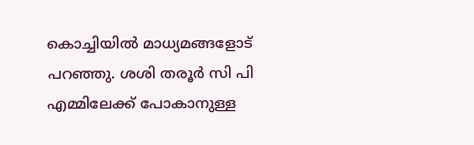കൊച്ചിയിൽ മാധ്യമങ്ങളോട് പറഞ്ഞു. ശശി തരൂർ സി പി എമ്മിലേക്ക് പോകാനുള്ള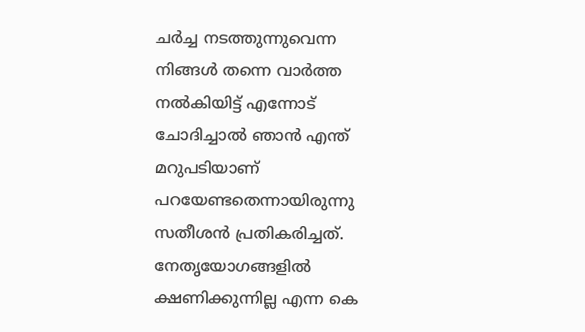ചർച്ച നടത്തുന്നുവെന്ന  നിങ്ങള്‍ തന്നെ വാര്‍ത്ത നല്‍കിയിട്ട് എന്നോട് ചോദിച്ചാല്‍ ഞാന്‍ എന്ത് മറുപടിയാണ് പറയേണ്ടതെന്നായിരുന്നു സതീശൻ പ്രതികരിച്ചത്. നേതൃയോഗങ്ങളിൽ ക്ഷണിക്കുന്നില്ല എന്ന കെ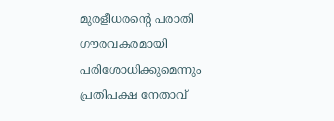മുരളീധരന്‍റെ പരാതി ഗൗരവകരമായി പരിശോധിക്കുമെന്നും പ്രതിപക്ഷ നേതാവ്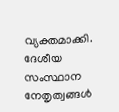വ്യക്തമാക്കി. ദേശീയ സംസ്ഥാന നേതൃത്വങ്ങൾ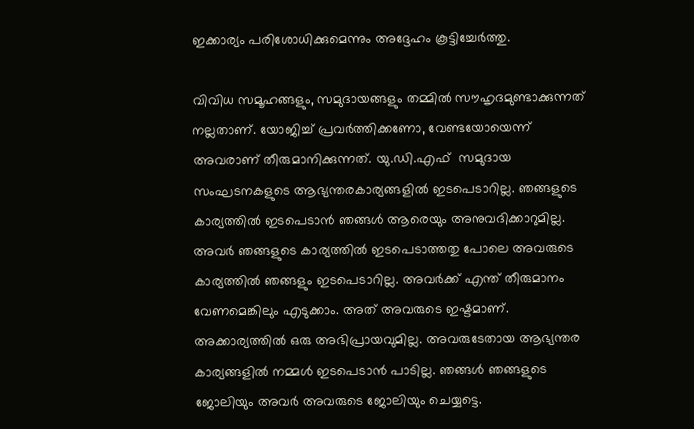ഇക്കാര്യം പരിശോധിക്കുമെന്നും അദ്ദേഹം കൂട്ടിച്ചേർത്തു.

വിവിധ സമൂഹങ്ങളും, സമുദായങ്ങളും തമ്മില്‍ സൗഹൃദമുണ്ടാക്കുന്നത് നല്ലതാണ്. യോജിച്ച് പ്രവര്‍ത്തിക്കണോ, വേണ്ടയോയെന്ന് അവരാണ് തീരുമാനിക്കുന്നത്. യു.ഡി.എഫ്  സമുദായ സംഘടനകളുടെ ആഭ്യന്തരകാര്യങ്ങളില്‍ ഇടപെടാറില്ല. ഞങ്ങളുടെ കാര്യത്തില്‍ ഇടപെടാന്‍ ഞങ്ങള്‍ ആരെയും അനുവദിക്കാറുമില്ല. അവര്‍ ഞങ്ങളുടെ കാര്യത്തില്‍ ഇടപെടാത്തതു പോലെ അവരുടെ കാര്യത്തില്‍ ഞങ്ങളും ഇടപെടാറില്ല. അവര്‍ക്ക് എന്ത് തീരുമാനം വേണമെങ്കിലും എടുക്കാം. അത് അവരുടെ ഇഷ്ടമാണ്. അക്കാര്യത്തില്‍ ഒരു അഭിപ്രായവുമില്ല. അവരുടേതായ ആഭ്യന്തര കാര്യങ്ങളില്‍ നമ്മള്‍ ഇടപെടാന്‍ പാടില്ല. ഞങ്ങള്‍ ഞങ്ങളുടെ ജോലിയും അവര്‍ അവരുടെ ജോലിയും ചെയ്യട്ടെ.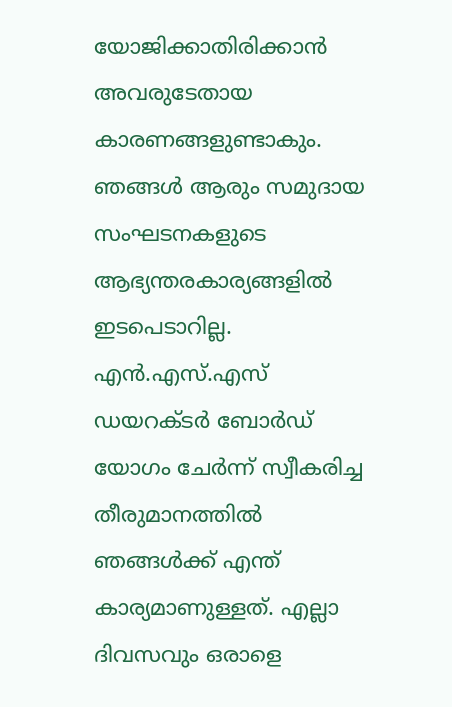യോജിക്കാതിരിക്കാന്‍ അവരുടേതായ കാരണങ്ങളുണ്ടാകും. ഞങ്ങള്‍ ആരും സമുദായ സംഘടനകളുടെ ആഭ്യന്തരകാര്യങ്ങളില്‍ ഇടപെടാറില്ല. എന്‍.എസ്.എസ് ഡയറക്ടര്‍ ബോര്‍ഡ് യോഗം ചേര്‍ന്ന് സ്വീകരിച്ച തീരുമാനത്തില്‍ ഞങ്ങള്‍ക്ക് എന്ത് കാര്യമാണുള്ളത്. എല്ലാ ദിവസവും ഒരാളെ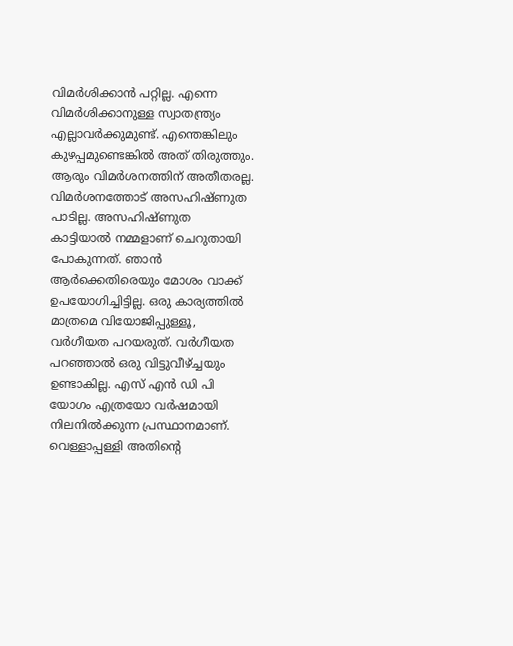വിമര്‍ശിക്കാന്‍ പറ്റില്ല. എന്നെ വിമര്‍ശിക്കാനുള്ള സ്വാതന്ത്ര്യം എല്ലാവര്‍ക്കുമുണ്ട്. എന്തെങ്കിലും കുഴപ്പമുണ്ടെങ്കില്‍ അത് തിരുത്തും. ആരും വിമര്‍ശനത്തിന് അതീതരല്ല. വിമര്‍ശനത്തോട് അസഹിഷ്ണുത പാടില്ല. അസഹിഷ്ണുത കാട്ടിയാല്‍ നമ്മളാണ് ചെറുതായി പോകുന്നത്. ഞാന്‍ ആര്‍ക്കെതിരെയും മോശം വാക്ക് ഉപയോഗിച്ചിട്ടില്ല. ഒരു കാര്യത്തില്‍ മാത്രമെ വിയോജിപ്പുള്ളൂ, വര്‍ഗീയത പറയരുത്. വര്‍ഗീയത പറഞ്ഞാല്‍ ഒരു വിട്ടുവീഴ്ച്ചയും  ഉണ്ടാകില്ല. എസ് എന്‍ ഡി പി യോഗം എത്രയോ വര്‍ഷമായി നിലനില്‍ക്കുന്ന പ്രസ്ഥാനമാണ്. വെള്ളാപ്പള്ളി അതിന്റെ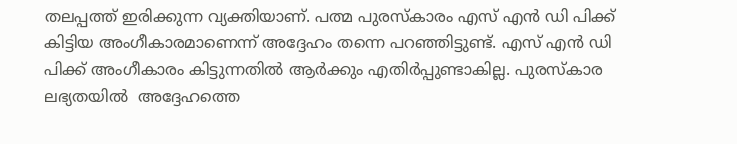തലപ്പത്ത് ഇരിക്കുന്ന വ്യക്തിയാണ്. പത്മ പുരസ്‌കാരം എസ് എന്‍ ഡി പിക്ക് കിട്ടിയ അംഗീകാരമാണെന്ന് അദ്ദേഹം തന്നെ പറഞ്ഞിട്ടുണ്ട്. എസ് എന്‍ ഡി പിക്ക് അംഗീകാരം കിട്ടുന്നതില്‍ ആര്‍ക്കും എതിര്‍പ്പുണ്ടാകില്ല. പുരസ്‌കാര ലഭ്യതയിൽ  അദ്ദേഹത്തെ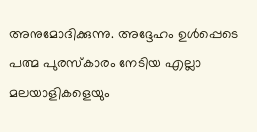അനുമോദിക്കുന്നു. അദ്ദേഹം ഉള്‍പ്പെടെ പത്മ പുരസ്‌കാരം നേടിയ എല്ലാ മലയാളികളെയും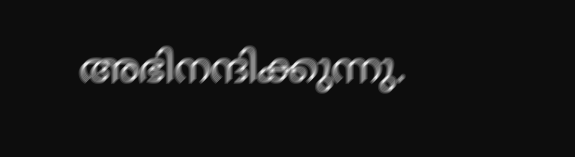അഭിനന്ദിക്കുന്നു.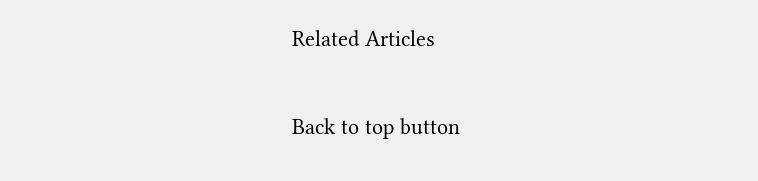Related Articles

Back to top button